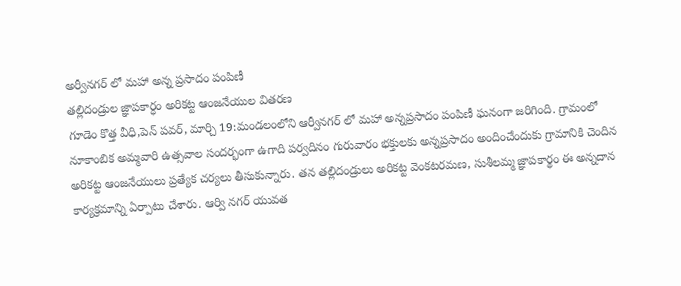అర్వీనగర్ లో మహా అన్న ప్రసాదం పంపిణీ
తల్లిదండ్రుల జ్ఞాపకార్ధం అరికట్ట ఆంజనేయుల వితరణ
గూడెం కొత్త వీధి,పెన్ పవర్, మార్చి 19:మండలంలోని ఆర్వీనగర్ లో మహా అన్నప్రసాదం పంపిణీ ఘనంగా జరిగింది. గ్రామంలో నూకాంబిక అమ్మవారి ఉత్సవాల సందర్భంగా ఉగాది పర్వదినం గురువారం భక్తులకు అన్నప్రసాదం అందించేందుకు గ్రామానికి చెందిన అరికట్ట ఆంజనేయులు ప్రత్యేక చర్యలు తీసుకున్నారు. తన తల్లిదండ్రులు అరికట్ట వెంకటరమణ, సుశీలమ్మ జ్ఞాపకార్థం ఈ అన్నదాన కార్యక్రమాన్ని ఏర్పాటు చేశారు. ఆర్వి నగర్ యువత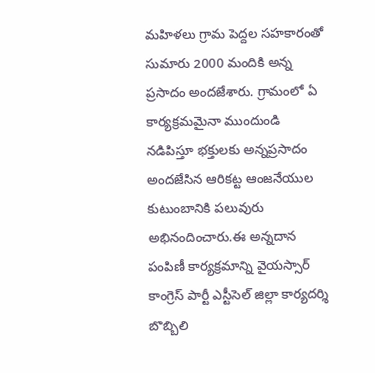మహిళలు గ్రామ పెద్దల సహకారంతో సుమారు 2000 మందికి అన్న ప్రసాదం అందజేశారు. గ్రామంలో ఏ కార్యక్రమమైనా ముందుండి నడిపిస్తూ భక్తులకు అన్నప్రసాదం అందజేసిన ఆరికట్ట ఆంజనేయుల కుటుంబానికి పలువురు అభినందించారు.ఈ అన్నదాన పంపిణీ కార్యక్రమాన్ని వైయస్సార్ కాంగ్రెస్ పార్టీ ఎస్టీసెల్ జిల్లా కార్యదర్శి బొబ్బిలి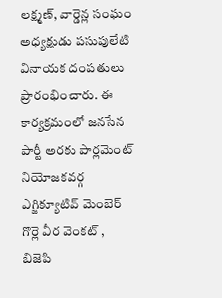లక్ష్మణ్, వార్డెన్ల సంఘం అధ్యక్షుడు పసుపులేటి వినాయక దంపతులు ప్రారంభించారు. ఈ కార్యక్రమంలో జనసేన పార్టీ అరకు పార్లమెంట్ నియోజకవర్గ ఎగ్జిక్యూటివ్ మెంబెర్ గొర్లె వీర వెంకట్ , బిజెపి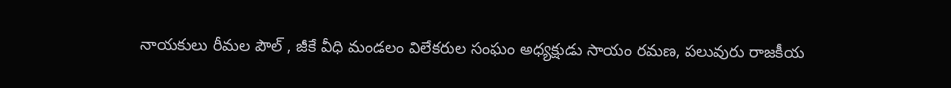నాయకులు రీమల పౌల్ , జీకే వీధి మండలం విలేకరుల సంఘం అధ్యక్షుడు సాయం రమణ, పలువురు రాజకీయ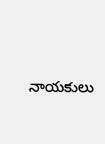నాయకులు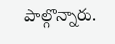పాల్గొన్నారు.